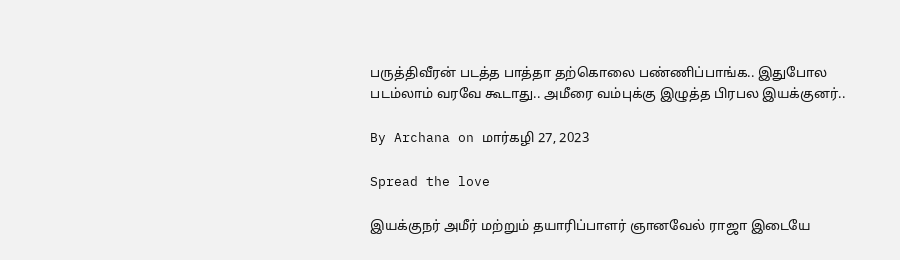பருத்திவீரன் படத்த பாத்தா தற்கொலை பண்ணிப்பாங்க.. இதுபோல படம்லாம் வரவே கூடாது.. அமீரை வம்புக்கு இழுத்த பிரபல இயக்குனர்..

By Archana on மார்கழி 27, 2023

Spread the love

இயக்குநர் அமீர் மற்றும் தயாரிப்பாளர் ஞானவேல் ராஜா இடையே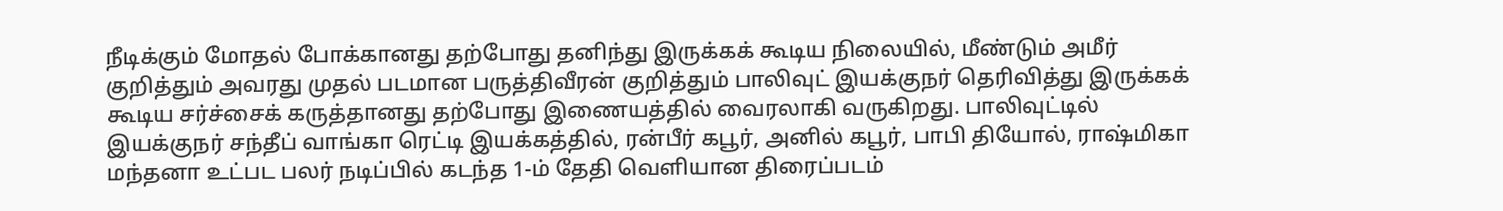நீடிக்கும் மோதல் போக்கானது தற்போது தனிந்து இருக்கக் கூடிய நிலையில், மீண்டும் அமீர் குறித்தும் அவரது முதல் படமான பருத்திவீரன் குறித்தும் பாலிவுட் இயக்குநர் தெரிவித்து இருக்கக் கூடிய சர்ச்சைக் கருத்தானது தற்போது இணையத்தில் வைரலாகி வருகிறது. பாலிவுட்டில் இயக்குநர் சந்தீப் வாங்கா ரெட்டி இயக்கத்தில், ரன்பீர் கபூர், அனில் கபூர், பாபி தியோல், ராஷ்மிகா மந்தனா உட்பட பலர் நடிப்பில் கடந்த 1-ம் தேதி வெளியான திரைப்படம்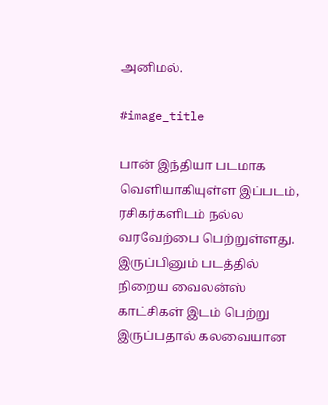அனிமல்.

#image_title

பான் இந்தியா படமாக வெளியாகியுள்ள இப்படம், ரசிகர்களிடம் நல்ல வரவேற்பை பெற்றுள்ளது. இருப்பினும் படத்தில் நிறைய வைலன்ஸ் காட்சிகள் இடம் பெற்று இருப்பதால் கலவையான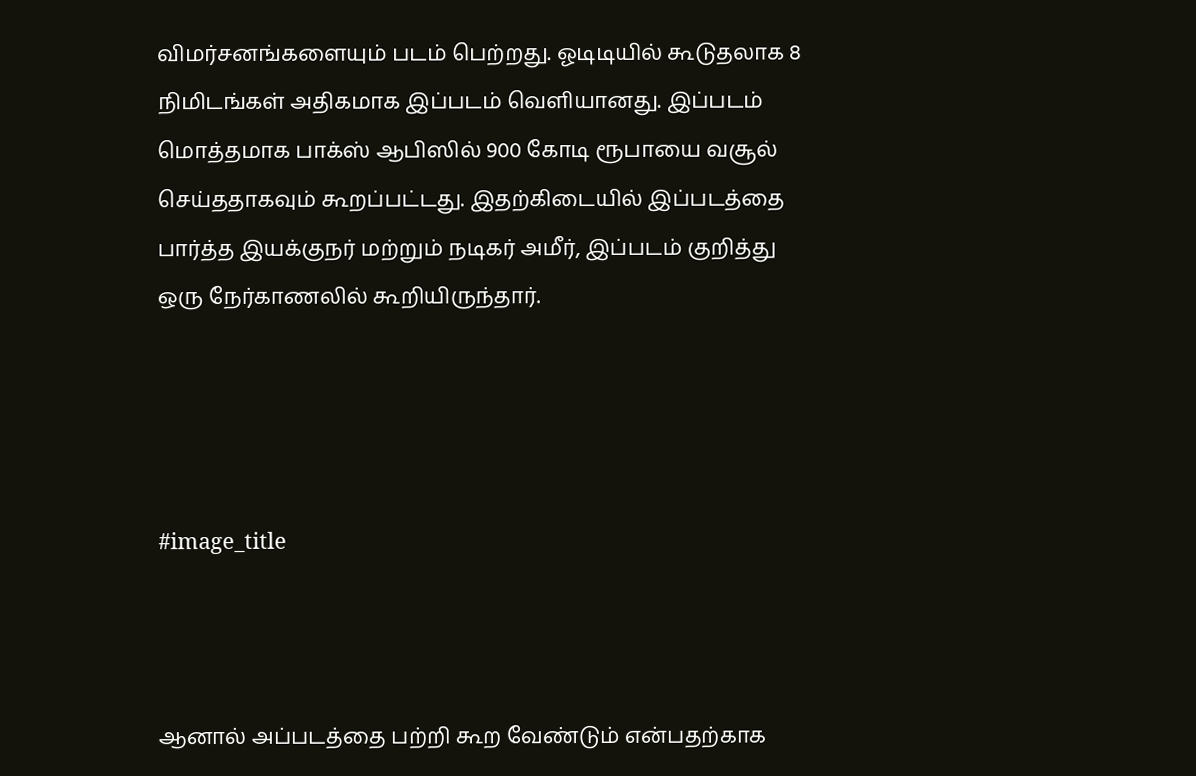விமர்சனங்களையும் படம் பெற்றது. ஓடிடியில் கூடுதலாக 8 நிமிடங்கள் அதிகமாக இப்படம் வெளியானது. இப்படம் மொத்தமாக பாக்ஸ் ஆபிஸில் 900 கோடி ரூபாயை வசூல் செய்ததாகவும் கூறப்பட்டது. இதற்கிடையில் இப்படத்தை பார்த்த இயக்குநர் மற்றும் நடிகர் அமீர், இப்படம் குறித்து ஒரு நேர்காணலில் கூறியிருந்தார்.




#image_title



ஆனால் அப்படத்தை பற்றி கூற வேண்டும் என்பதற்காக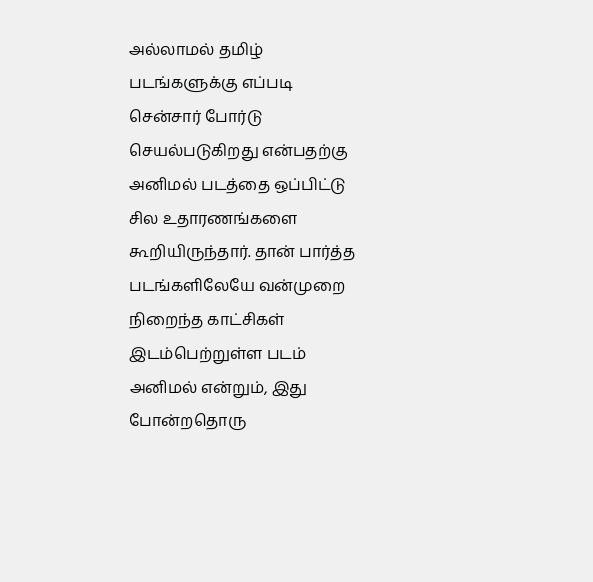அல்லாமல் தமிழ் படங்களுக்கு எப்படி சென்சார் போர்டு செயல்படுகிறது என்பதற்கு அனிமல் படத்தை ஒப்பிட்டு சில உதாரணங்களை கூறியிருந்தார். தான் பார்த்த படங்களிலேயே வன்முறை நிறைந்த காட்சிகள் இடம்பெற்றுள்ள படம் அனிமல் என்றும், இது போன்றதொரு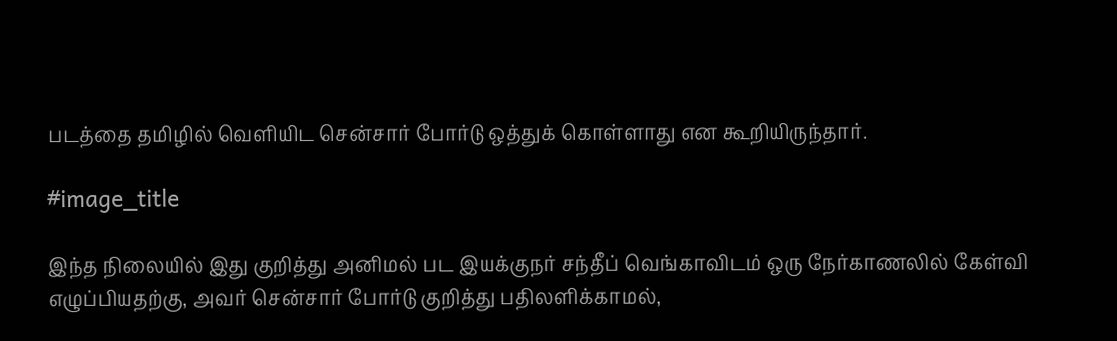படத்தை தமிழில் வெளியிட சென்சார் போர்டு ஒத்துக் கொள்ளாது என கூறியிருந்தார்.

#image_title

இந்த நிலையில் இது குறித்து அனிமல் பட இயக்குநர் சந்தீப் வெங்காவிடம் ஒரு நேர்காணலில் கேள்வி எழுப்பியதற்கு, அவர் சென்சார் போர்டு குறித்து பதிலளிக்காமல்,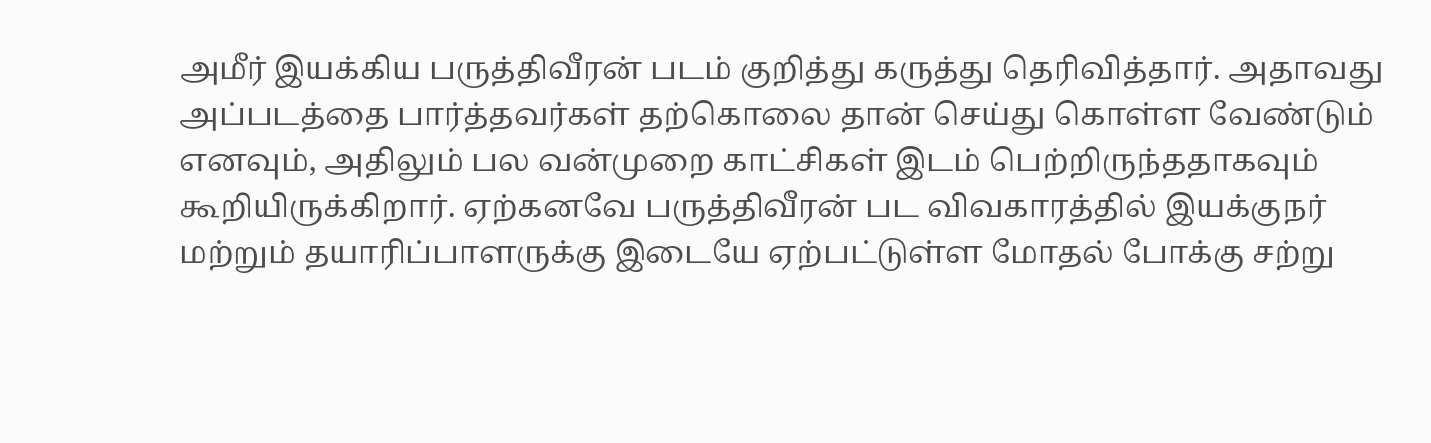அமீர் இயக்கிய பருத்திவீரன் படம் குறித்து கருத்து தெரிவித்தார். அதாவது அப்படத்தை பார்த்தவர்கள் தற்கொலை தான் செய்து கொள்ள வேண்டும் எனவும், அதிலும் பல வன்முறை காட்சிகள் இடம் பெற்றிருந்ததாகவும் கூறியிருக்கிறார். ஏற்கனவே பருத்திவீரன் பட விவகாரத்தில் இயக்குநர் மற்றும் தயாரிப்பாளருக்கு இடையே ஏற்பட்டுள்ள மோதல் போக்கு சற்று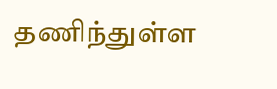தணிந்துள்ள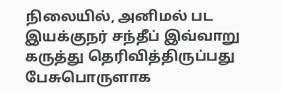நிலையில், அனிமல் பட இயக்குநர் சந்தீப் இவ்வாறு கருத்து தெரிவித்திருப்பது பேசுபொருளாக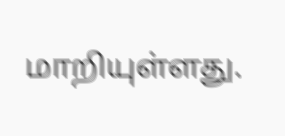மாறியுள்ளது.